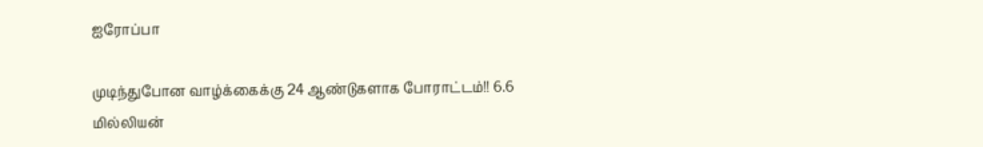ஐரோப்பா

முடிந்துபோன வாழ்க்கைக்கு 24 ஆண்டுகளாக போராட்டம்!! 6.6 மில்லியன்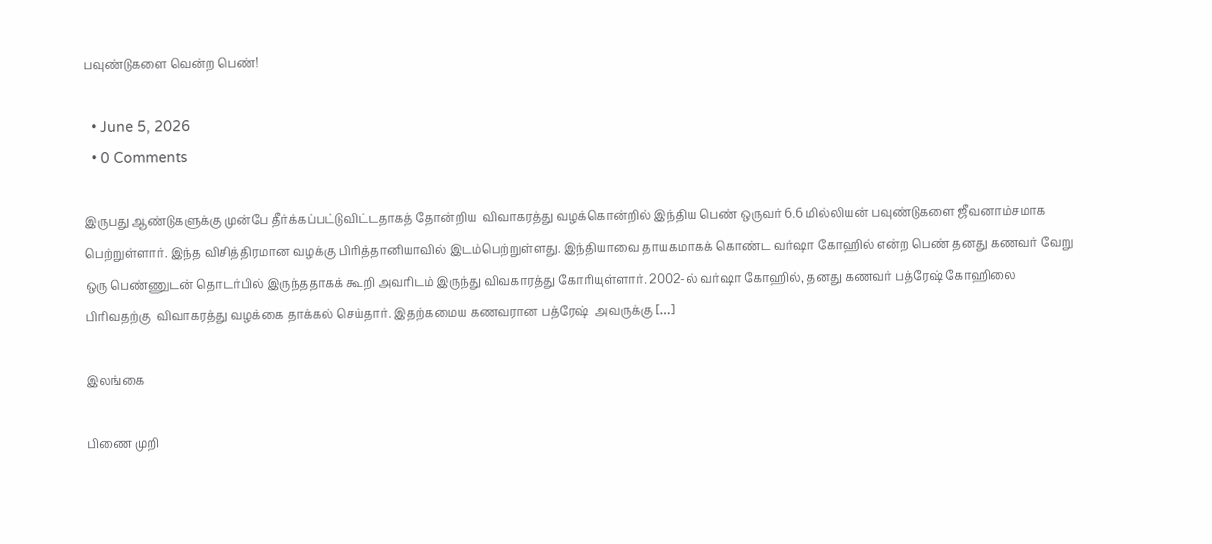பவுண்டுகளை வென்ற பெண்!

  • June 5, 2026
  • 0 Comments

இருபது ஆண்டுகளுக்கு முன்பே தீர்க்கப்பட்டுவிட்டதாகத் தோன்றிய  விவாகரத்து வழக்கொன்றில் இந்திய பெண் ஒருவர் 6.6 மில்லியன் பவுண்டுகளை ஜீவனாம்சமாக பெற்றுள்ளார். இந்த விசித்திரமான வழக்கு பிரித்தானியாவில் இடம்பெற்றுள்ளது. இந்தியாவை தாயகமாகக் கொண்ட வர்ஷா கோஹில் என்ற பெண் தனது கணவர் வேறு ஒரு பெண்ணுடன் தொடர்பில் இருந்ததாகக் கூறி அவரிடம் இருந்து விவகாரத்து கோரியுள்ளார். 2002-ல் வர்ஷா கோஹில், தனது கணவர் பத்ரேஷ் கோஹிலை பிரிவதற்கு  விவாகரத்து வழக்கை தாக்கல் செய்தார். இதற்கமைய கணவரான பத்ரேஷ்  அவருக்கு […]

இலங்கை

பிணை முறி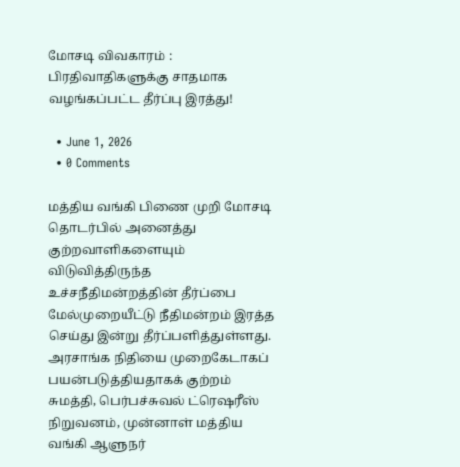மோசடி விவகாரம் : பிரதிவாதிகளுக்கு சாதமாக வழங்கப்பட்ட தீர்ப்பு இரத்து!

  • June 1, 2026
  • 0 Comments

மத்திய வங்கி பிணை முறி மோசடி தொடர்பில் அனைத்து குற்றவாளிகளையும் விடுவித்திருந்த உச்சநீதிமன்றத்தின் தீர்ப்பை மேல்முறையீட்டு நீதிமன்றம் இரத்த செய்து இன்று தீர்ப்பளித்துள்ளது. அரசாங்க நிதியை முறைகேடாகப் பயன்படுத்தியதாகக் குற்றம் சுமத்தி, பெர்பச்சுவல் ட்ரெஷரீஸ் நிறுவனம், முன்னாள் மத்திய வங்கி ஆளுநர்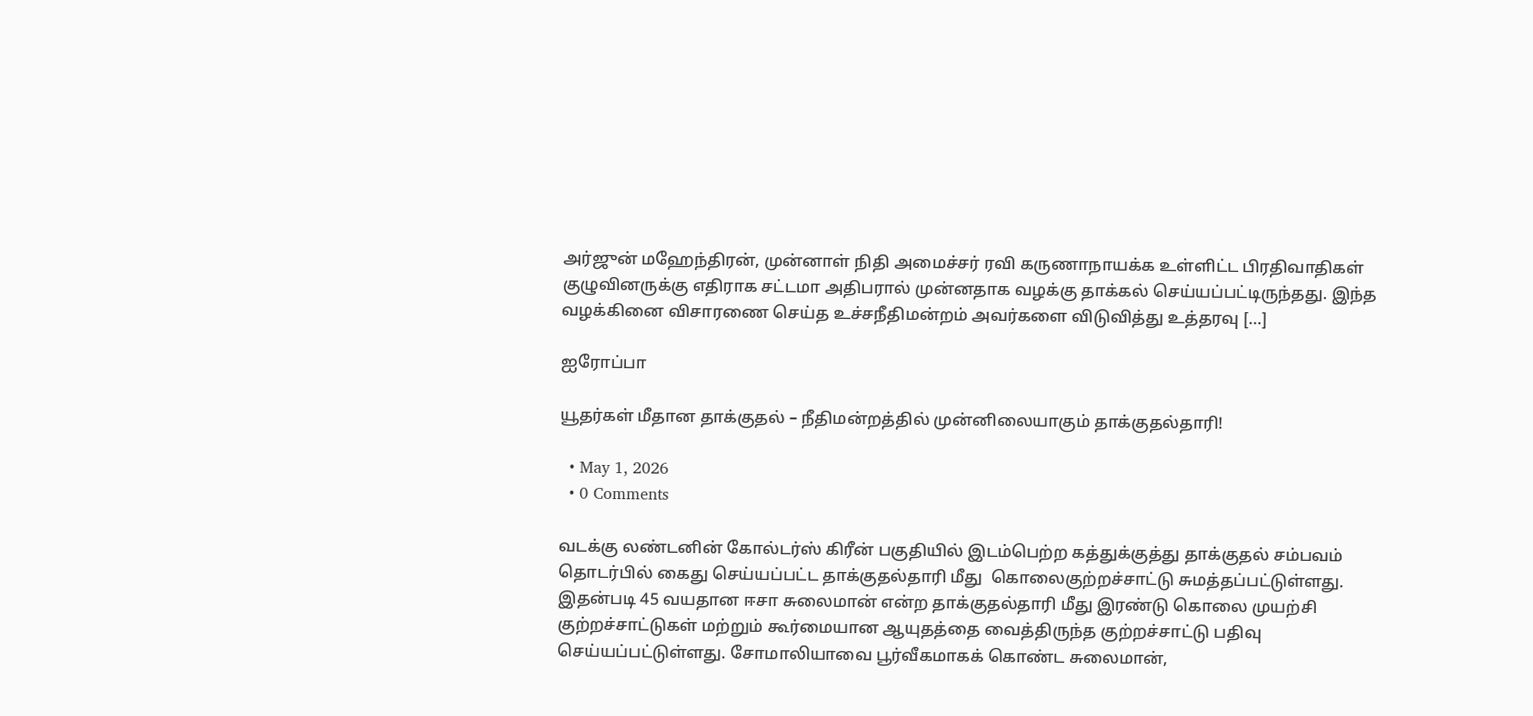அர்ஜுன் மஹேந்திரன், முன்னாள் நிதி அமைச்சர் ரவி கருணாநாயக்க உள்ளிட்ட பிரதிவாதிகள் குழுவினருக்கு எதிராக சட்டமா அதிபரால் முன்னதாக வழக்கு தாக்கல் செய்யப்பட்டிருந்தது. இந்த வழக்கினை விசாரணை செய்த உச்சநீதிமன்றம் அவர்களை விடுவித்து உத்தரவு […]

ஐரோப்பா

யூதர்கள் மீதான தாக்குதல் – நீதிமன்றத்தில் முன்னிலையாகும் தாக்குதல்தாரி!

  • May 1, 2026
  • 0 Comments

வடக்கு லண்டனின் கோல்டர்ஸ் கிரீன் பகுதியில் இடம்பெற்ற கத்துக்குத்து தாக்குதல் சம்பவம் தொடர்பில் கைது செய்யப்பட்ட தாக்குதல்தாரி மீது  கொலைகுற்றச்சாட்டு சுமத்தப்பட்டுள்ளது. இதன்படி 45 வயதான ஈசா சுலைமான் என்ற தாக்குதல்தாரி மீது இரண்டு கொலை முயற்சி குற்றச்சாட்டுகள் மற்றும் கூர்மையான ஆயுதத்தை வைத்திருந்த குற்றச்சாட்டு பதிவு செய்யப்பட்டுள்ளது. சோமாலியாவை பூர்வீகமாகக் கொண்ட சுலைமான்,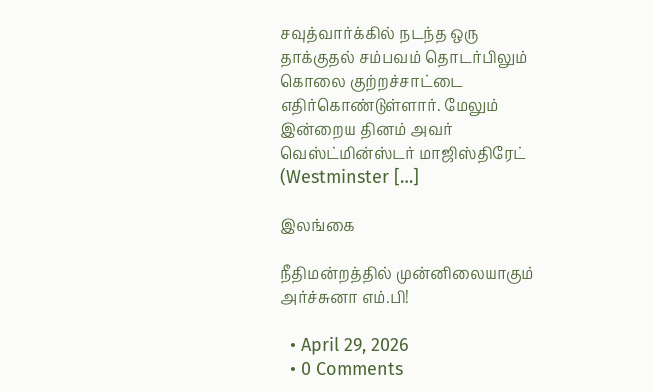சவுத்வார்க்கில் நடந்த ஒரு தாக்குதல் சம்பவம் தொடர்பிலும் கொலை குற்றச்சாட்டை எதிர்கொண்டுள்ளார். மேலும் இன்றைய தினம் அவர் வெஸ்ட்மின்ஸ்டர் மாஜிஸ்திரேட் (Westminster […]

இலங்கை

நீதிமன்றத்தில் முன்னிலையாகும் அர்ச்சுனா எம்.பி!

  • April 29, 2026
  • 0 Comments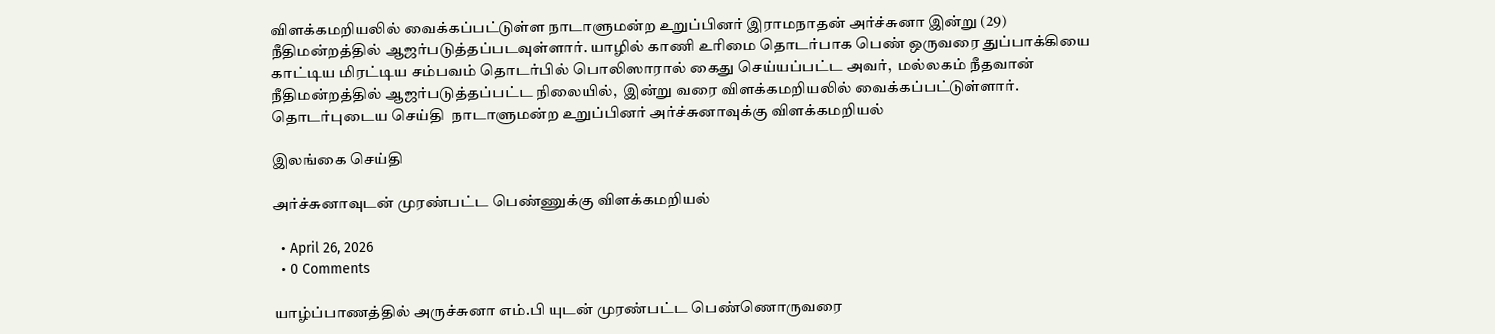விளக்கமறியலில் வைக்கப்பட்டுள்ள நாடாளுமன்ற உறுப்பினர் இராமநாதன் அர்ச்சுனா இன்று (29) நீதிமன்றத்தில் ஆஜர்படுத்தப்படவுள்ளார். யாழில் காணி உரிமை தொடர்பாக பெண் ஒருவரை துப்பாக்கியை காட்டிய மிரட்டிய சம்பவம் தொடர்பில் பொலிஸாரால் கைது செய்யப்பட்ட அவர்,  மல்லகம் நீதவான் நீதிமன்றத்தில் ஆஜர்படுத்தப்பட்ட நிலையில்,  இன்று வரை விளக்கமறியலில் வைக்கப்பட்டுள்ளார். தொடர்புடைய செய்தி  நாடாளுமன்ற உறுப்பினர் அர்ச்சுனாவுக்கு விளக்கமறியல்

இலங்கை செய்தி

அர்ச்சுனாவுடன் முரண்பட்ட பெண்ணுக்கு விளக்கமறியல்

  • April 26, 2026
  • 0 Comments

யாழ்ப்பாணத்தில் அருச்சுனா எம்.பி யுடன் முரண்பட்ட பெண்ணொருவரை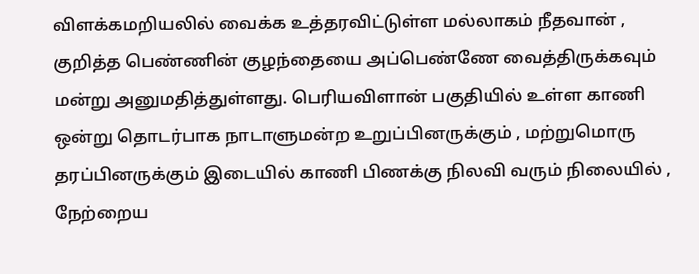விளக்கமறியலில் வைக்க உத்தரவிட்டுள்ள மல்லாகம் நீதவான் , குறித்த பெண்ணின் குழந்தையை அப்பெண்ணே வைத்திருக்கவும் மன்று அனுமதித்துள்ளது. பெரியவிளான் பகுதியில் உள்ள காணி ஒன்று தொடர்பாக நாடாளுமன்ற உறுப்பினருக்கும் , மற்றுமொரு தரப்பினருக்கும் இடையில் காணி பிணக்கு நிலவி வரும் நிலையில் , நேற்றைய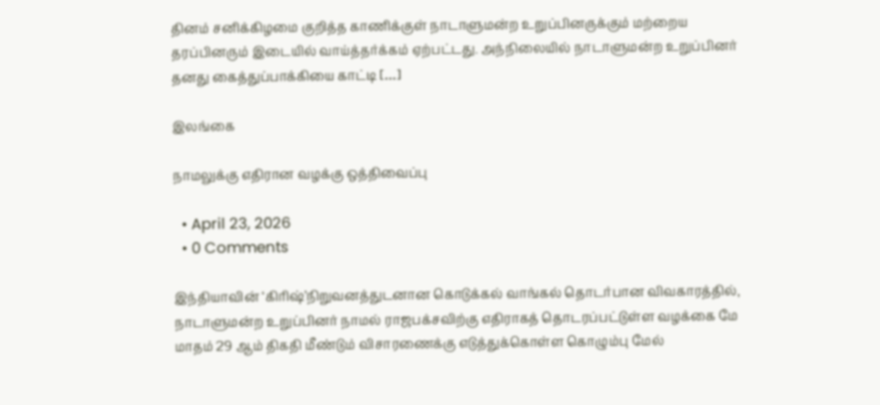தினம் சனிக்கிழமை குறித்த காணிக்குள் நாடாளுமன்ற உறுப்பினருக்கும் மற்றைய தரப்பினரும் இடையில் வாய்த்தர்க்கம் ஏற்பட்டது. அந்நிலையில் நாடாளுமன்ற உறுப்பினர் தனது கைத்துப்பாக்கியை காட்டி […]

இலங்கை

நாமலுக்கு எதிரான வழக்கு ஒத்திவைப்பு

  • April 23, 2026
  • 0 Comments

இந்தியாவின் ‘கிரிஷ்’நிறுவனத்துடனான கொடுக்கல் வாங்கல் தொடர்பான விவகாரத்தில், நாடாளுமன்ற உறுப்பினர் நாமல் ராஜபக்சவிற்கு எதிராகத் தொடரப்பட்டுள்ள வழக்கை மே மாதம் 29 ஆம் திகதி மீண்டும் விசாரணைக்கு எடுத்துக்கொள்ள கொழும்பு மேல்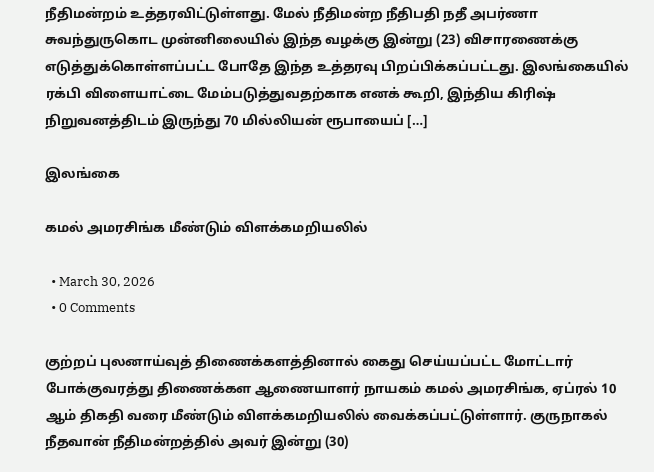நீதிமன்றம் உத்தரவிட்டுள்ளது. மேல் நீதிமன்ற நீதிபதி நதீ அபர்ணா சுவந்துருகொட முன்னிலையில் இந்த வழக்கு இன்று (23) விசாரணைக்கு எடுத்துக்கொள்ளப்பட்ட போதே இந்த உத்தரவு பிறப்பிக்கப்பட்டது. இலங்கையில் ரக்பி விளையாட்டை மேம்படுத்துவதற்காக எனக் கூறி, இந்திய கிரிஷ் நிறுவனத்திடம் இருந்து 70 மில்லியன் ரூபாயைப் […]

இலங்கை

கமல் அமரசிங்க மீண்டும் விளக்கமறியலில்

  • March 30, 2026
  • 0 Comments

குற்றப் புலனாய்வுத் திணைக்களத்தினால் கைது செய்யப்பட்ட மோட்டார் போக்குவரத்து திணைக்கள ஆணையாளர் நாயகம் கமல் அமரசிங்க, ஏப்ரல் 10 ஆம் திகதி வரை மீண்டும் விளக்கமறியலில் வைக்கப்பட்டுள்ளார். குருநாகல் நீதவான் நீதிமன்றத்தில் அவர் இன்று (30)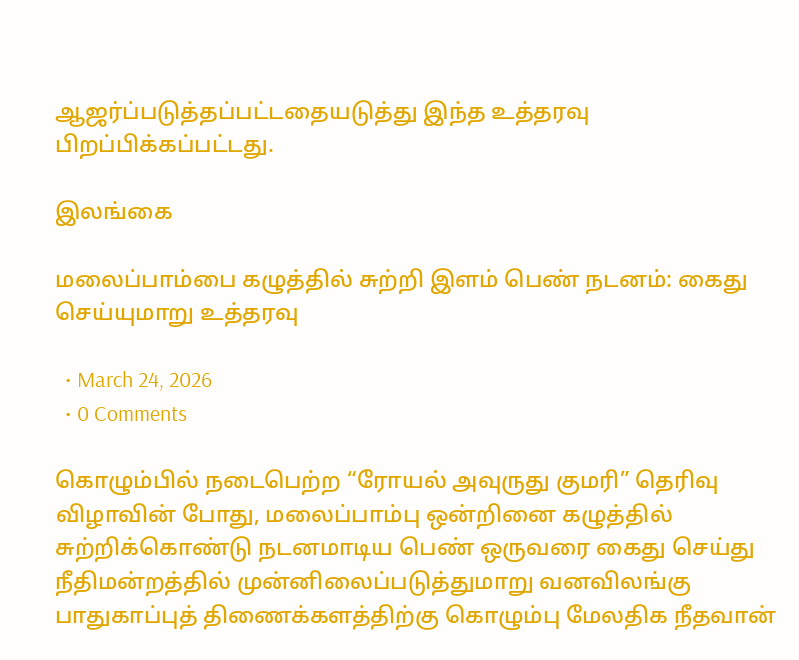ஆஜர்ப்படுத்தப்பட்டதையடுத்து இந்த உத்தரவு பிறப்பிக்கப்பட்டது.

இலங்கை

மலைப்பாம்பை கழுத்தில் சுற்றி இளம் பெண் நடனம்: கைது செய்யுமாறு உத்தரவு

  • March 24, 2026
  • 0 Comments

கொழும்பில் நடைபெற்ற “ரோயல் அவுருது குமரி” தெரிவு விழாவின் போது, மலைப்பாம்பு ஒன்றினை கழுத்தில் சுற்றிக்கொண்டு நடனமாடிய பெண் ஒருவரை கைது செய்து நீதிமன்றத்தில் முன்னிலைப்படுத்துமாறு வனவிலங்கு பாதுகாப்புத் திணைக்களத்திற்கு கொழும்பு மேலதிக நீதவான்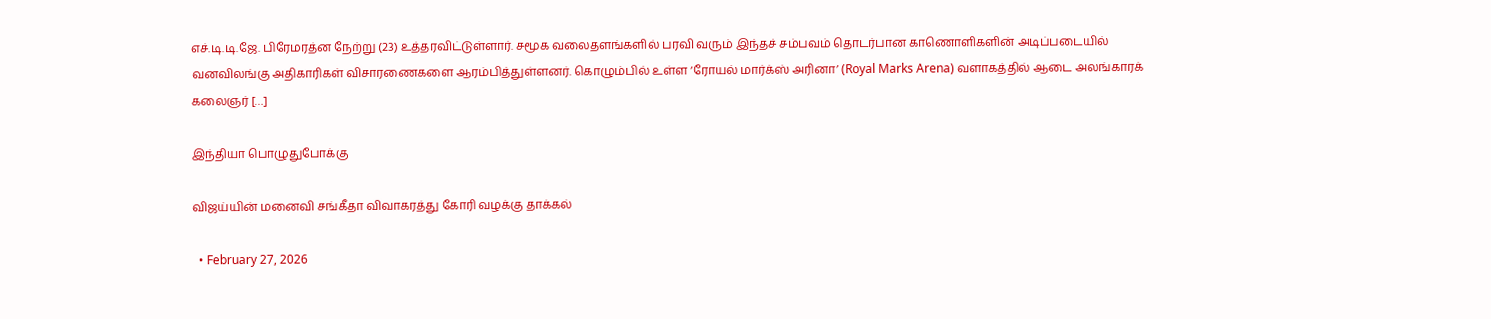எச்.டி.டி.ஜே. பிரேமரத்ன நேற்று (23) உத்தரவிட்டுள்ளார். சமூக வலைதளங்களில் பரவி வரும் இந்தச் சம்பவம் தொடர்பான காணொளிகளின் அடிப்படையில் வனவிலங்கு அதிகாரிகள் விசாரணைகளை ஆரம்பித்துள்ளனர். கொழும்பில் உள்ள ‘ரோயல் மார்க்ஸ் அரினா’ (Royal Marks Arena) வளாகத்தில் ஆடை அலங்காரக் கலைஞர் […]

இந்தியா பொழுதுபோக்கு

விஜய்யின் மனைவி சங்கீதா விவாகரத்து கோரி வழக்கு தாக்கல்

  • February 27, 2026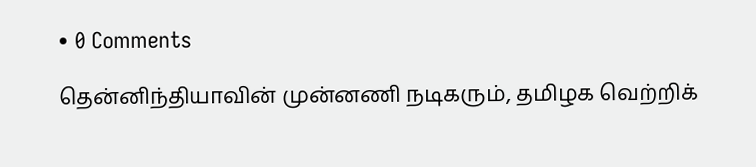• 0 Comments

தென்னிந்தியாவின் முன்னணி நடிகரும், தமிழக வெற்றிக்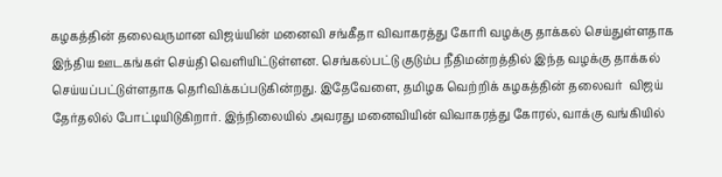கழகத்தின் தலைவருமான விஜய்யின் மனைவி சங்கீதா விவாகரத்து கோரி வழக்கு தாக்கல் செய்துள்ளதாக இந்திய ஊடகங்கள் செய்தி வெளியிட்டுள்ளன. செங்கல்பட்டு குடும்ப நீதிமன்றத்தில் இந்த வழக்கு தாக்கல் செய்யப்பட்டுள்ளதாக தெரிவிக்கப்படுகின்றது. இதேவேளை, தமிழக வெற்றிக் கழகத்தின் தலைவர்  விஜய் தேர்தலில் போட்டியிடுகிறார். இந்நிலையில் அவரது மனைவியின் விவாகரத்து கோரல், வாக்கு வங்கியில்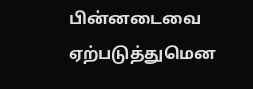பின்னடைவை ஏற்படுத்துமென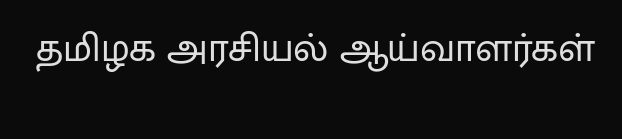தமிழக அரசியல் ஆய்வாளர்கள்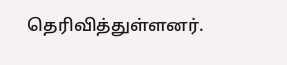தெரிவித்துள்ளனர்.